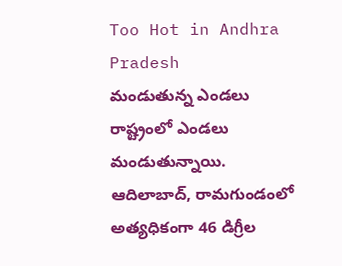Too Hot in Andhra Pradesh
మండుతున్న ఎండలు రాష్ట్రంలో ఎండలు మండుతున్నాయి. ఆదిలాబాద్, రామగుండంలో అత్యధికంగా 46 డిగ్రీల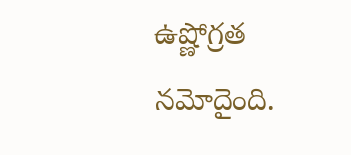ఉష్ణోగ్రత నమోదైంది.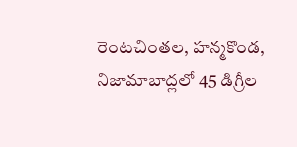రెంటచింతల, హన్మకొండ, నిజామాబాద్లలో 45 డిగ్రీల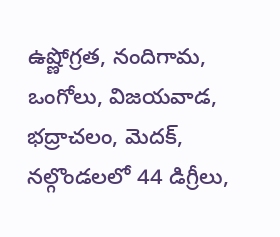ఉష్ణోగ్రత, నందిగామ, ఒంగోలు, విజయవాడ, భద్రాచలం, మెదక్, నల్గొండలలో 44 డిగ్రీలు,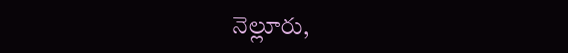నెల్లూరు,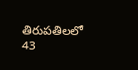తిరుపతిలలో 43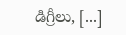డిగ్రీలు, [...]